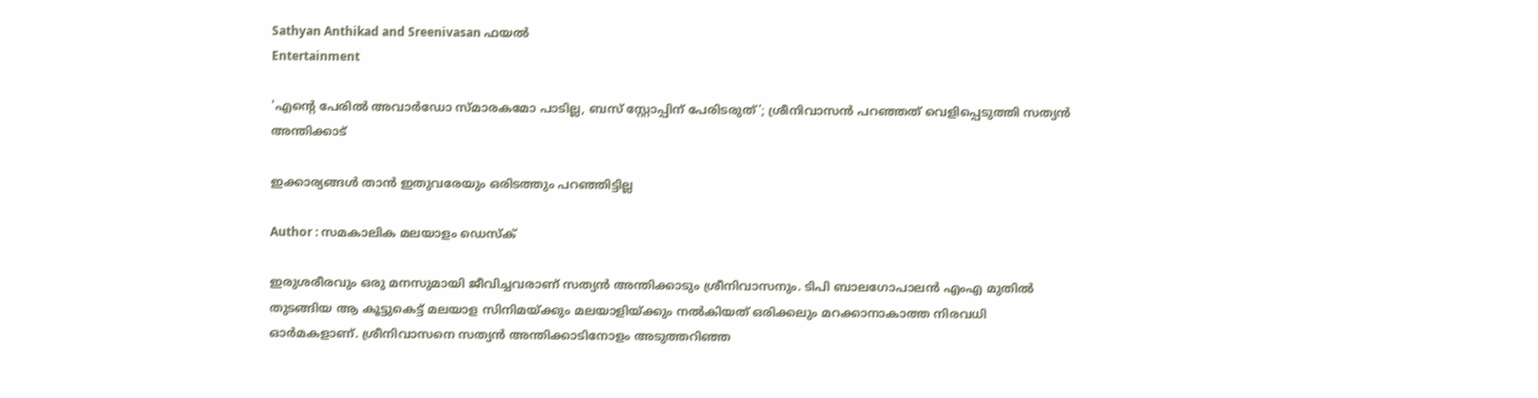Sathyan Anthikad and Sreenivasan ഫയല്‍
Entertainment

'എന്റെ പേരില്‍ അവാര്‍ഡോ സ്മാരകമോ പാടില്ല, ബസ് സ്റ്റോപ്പിന് പേരിടരുത്'; ശ്രീനിവാസന്‍ പറഞ്ഞത് വെളിപ്പെടുത്തി സത്യന്‍ അന്തിക്കാട്

ഇക്കാര്യങ്ങള്‍ താന്‍ ഇതുവരേയും ഒരിടത്തും പറഞ്ഞിട്ടില്ല

Author : സമകാലിക മലയാളം ഡെസ്ക്

ഇരുശരീരവും ഒരു മനസുമായി ജീവിച്ചവരാണ് സത്യന്‍ അന്തിക്കാടും ശ്രീനിവാസനും. ടിപി ബാലഗോപാലന്‍ എംഎ മുതില്‍ തുടങ്ങിയ ആ കൂട്ടുകെട്ട് മലയാള സിനിമയ്ക്കും മലയാളിയ്ക്കും നല്‍കിയത് ഒരിക്കലും മറക്കാനാകാത്ത നിരവധി ഓര്‍മകളാണ്. ശ്രീനിവാസനെ സത്യന്‍ അന്തിക്കാടിനോളം അടുത്തറിഞ്ഞ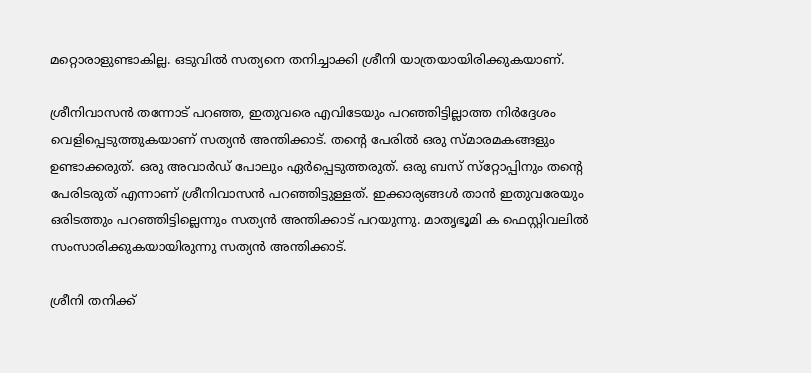മറ്റൊരാളുണ്ടാകില്ല. ഒടുവില്‍ സത്യനെ തനിച്ചാക്കി ശ്രീനി യാത്രയായിരിക്കുകയാണ്.

ശ്രീനിവാസന്‍ തന്നോട് പറഞ്ഞ, ഇതുവരെ എവിടേയും പറഞ്ഞിട്ടില്ലാത്ത നിര്‍ദ്ദേശം വെളിപ്പെടുത്തുകയാണ് സത്യന്‍ അന്തിക്കാട്. തന്റെ പേരില്‍ ഒരു സ്മാരമകങ്ങളും ഉണ്ടാക്കരുത്. ഒരു അവാര്‍ഡ് പോലും ഏര്‍പ്പെടുത്തരുത്. ഒരു ബസ് സ്‌റ്റോപ്പിനും തന്റെ പേരിടരുത് എന്നാണ് ശ്രീനിവാസന്‍ പറഞ്ഞിട്ടുള്ളത്. ഇക്കാര്യങ്ങള്‍ താന്‍ ഇതുവരേയും ഒരിടത്തും പറഞ്ഞിട്ടില്ലെന്നും സത്യന്‍ അന്തിക്കാട് പറയുന്നു. മാതൃഭൂമി ക ഫെസ്റ്റിവലില്‍ സംസാരിക്കുകയായിരുന്നു സത്യന്‍ അന്തിക്കാട്.

ശ്രീനി തനിക്ക്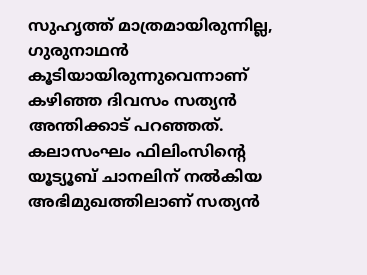സുഹൃത്ത് മാത്രമായിരുന്നില്ല, ഗുരുനാഥന്‍ കൂടിയായിരുന്നുവെന്നാണ് കഴിഞ്ഞ ദിവസം സത്യന്‍ അന്തിക്കാട് പറഞ്ഞത്. കലാസംഘം ഫിലിംസിന്റെ യൂട്യൂബ് ചാനലിന് നല്‍കിയ അഭിമുഖത്തിലാണ് സത്യന്‍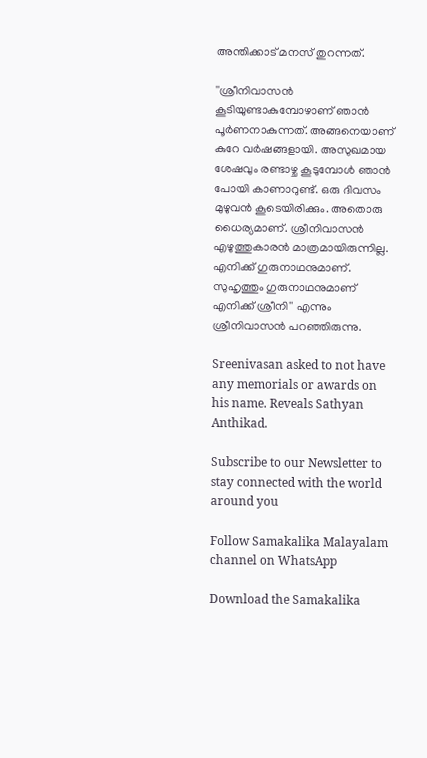അന്തിക്കാട് മനസ് തുറന്നത്.

''ശ്രീനിവാസന്‍ കൂടിയുണ്ടാകുമ്പോഴാണ് ഞാന്‍ പൂര്‍ണനാകുന്നത്. അങ്ങനെയാണ് കുറേ വര്‍ഷങ്ങളായി. അസുഖമായ ശേഷവും രണ്ടാഴ്ച കൂടുമ്പോള്‍ ഞാന്‍ പോയി കാണാറുണ്ട്. ഒരു ദിവസം മുഴുവന്‍ കൂടെയിരിക്കും. അതൊരു ധൈര്യമാണ്. ശ്രീനിവാസന്‍ എഴുത്തുകാരന്‍ മാത്രമായിരുന്നില്ല. എനിക്ക് ഗുരുനാഥനുമാണ്. സുഹൃത്തും ഗുരുനാഥനുമാണ് എനിക്ക് ശ്രീനി'' എന്നും ശ്രീനിവാസന്‍ പറഞ്ഞിരുന്നു.

Sreenivasan asked to not have any memorials or awards on his name. Reveals Sathyan Anthikad.

Subscribe to our Newsletter to stay connected with the world around you

Follow Samakalika Malayalam channel on WhatsApp

Download the Samakalika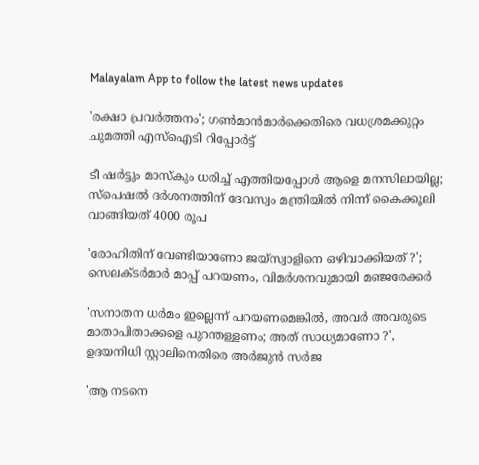Malayalam App to follow the latest news updates

'രക്ഷാ പ്രവര്‍ത്തനം'; ഗണ്‍മാന്‍മാര്‍ക്കെതിരെ വധശ്രമക്കുറ്റം ചുമത്തി എസ്‌ഐടി റിപ്പോര്‍ട്ട്

ടീ ഷര്‍ട്ടും മാസ്‌കും ധരിച്ച് എത്തിയപ്പോള്‍ ആളെ മനസിലായില്ല; സ്‌പെഷല്‍ ദര്‍ശനത്തിന് ദേവസ്വം മന്ത്രിയില്‍ നിന്ന് കൈക്കൂലി വാങ്ങിയത് 4000 രൂപ

'രോഹിതിന് വേണ്ടിയാണോ ജയ്‌സ്വാളിനെ ഒഴിവാക്കിയത് ?'; സെലക്ടർമാർ മാപ്പ് പറയണം, വിമർശനവുമായി മഞ്ജരേക്കർ

'സനാതന ധർമം ഇല്ലെന്ന് പറയണമെങ്കിൽ, അവർ അവരുടെ മാതാപിതാക്കളെ പുറന്തള്ളണം; അത് സാധ്യമാണോ ?', ഉദയനിധി സ്റ്റാലിനെതിരെ അർജുൻ സർജ

'ആ നടനെ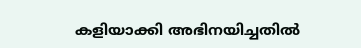കളിയാക്കി അഭിനയിച്ചതില്‍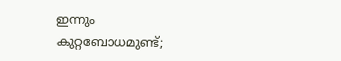ഇന്നും കുറ്റബോധമുണ്ട്;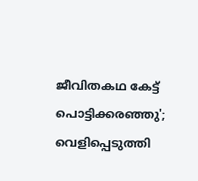ജീവിതകഥ കേട്ട് പൊട്ടിക്കരഞ്ഞു'; വെളിപ്പെടുത്തി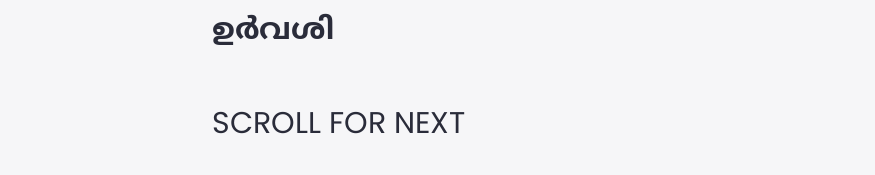ഉര്‍വശി

SCROLL FOR NEXT